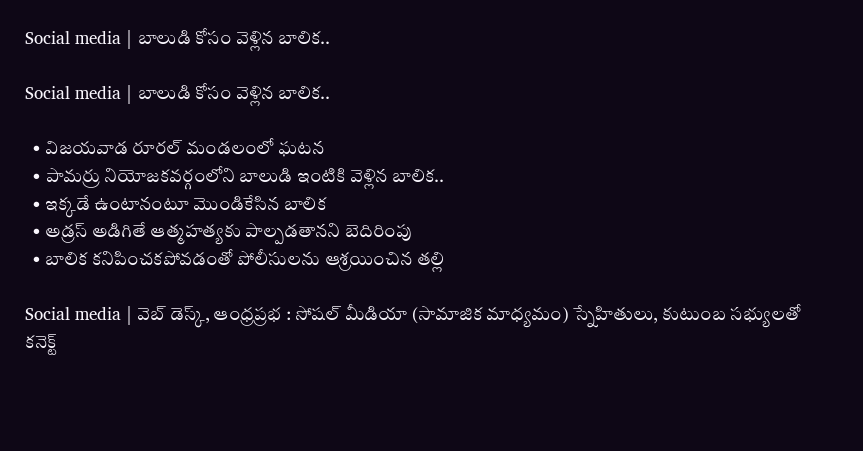Social media | బాలుడి కోసం వెళ్లిన బాలిక..

Social media | బాలుడి కోసం వెళ్లిన బాలిక..

  • విజయవాడ రూరల్ మండలంలో ఘటన
  • పామర్రు నియోజకవర్గంలోని బాలుడి ఇంటికి వెళ్లిన బాలిక..
  • ఇక్క‌డే ఉంటానంటూ మొండికేసిన బాలిక‌
  • అడ్రస్ అడిగితే ఆత్మహత్యకు పాల్పడతానని బెదిరింపు
  • బాలిక కనిపించకపోవడంతో పోలీసులను ఆశ్రయించిన తల్లి

Social media | వెబ్ డెస్క్, ఆంధ్ర‌ప్ర‌భ : సోషల్ మీడియా (సామాజిక మాధ్యమం) స్నేహితులు, కుటుంబ సభ్యులతో కనెక్ట్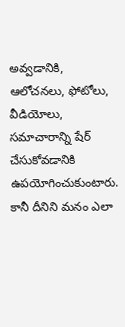అవ్వడానికి, ఆలోచనలు, ఫోటోలు, వీడియోలు, సమాచారాన్ని షేర్ చేసుకోవ‌డానికి ఉప‌యోగించుకుంటారు. కానీ దీనిని మనం ఎలా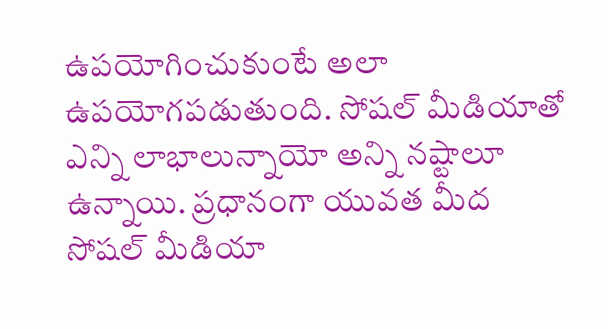ఉపయోగించుకుంటే అలా ఉపయోగపడుతుంది. సోషల్ మీడియాతో ఎన్ని లాభాలున్నాయో అన్ని నష్టాలూ ఉన్నాయి. ప్ర‌ధానంగా యువత మీద సోషల్ మీడియా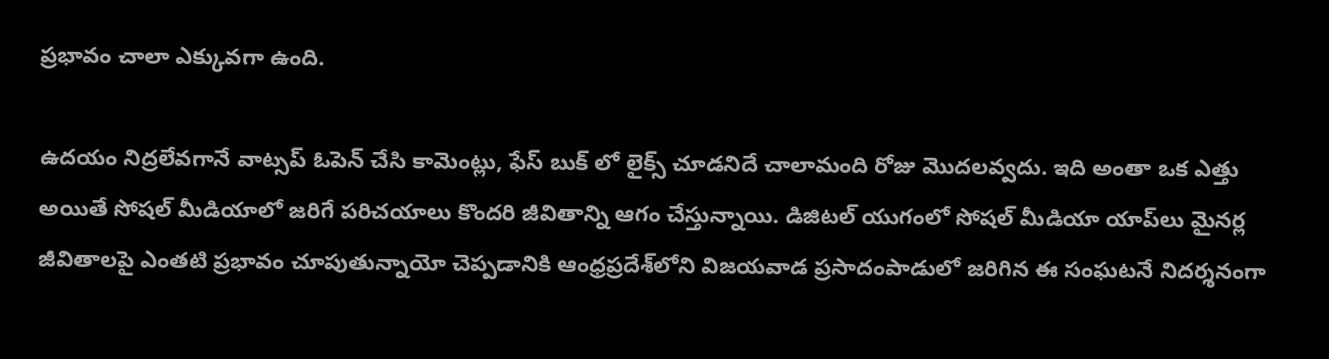ప్రభావం చాలా ఎక్కువగా ఉంది.

ఉదయం నిద్రలేవగానే వాట్సప్ ఓపెన్ చేసి కామెంట్లు, ఫేస్ బుక్ లో లైక్స్ చూడనిదే చాలామంది రోజు మొదలవ్వదు. ఇది అంతా ఒక ఎత్తు అయితే సోష‌ల్ మీడియాలో జ‌రిగే ప‌రిచ‌యాలు కొంద‌రి జీవితాన్ని ఆగం చేస్తున్నాయి. డిజిటల్ యుగంలో సోషల్ మీడియా యాప్‌లు మైనర్ల జీవితాలపై ఎంతటి ప్రభావం చూపుతున్నాయో చెప్పడానికి ఆంధ్ర‌ప్ర‌దేశ్‌లోని విజయవాడ ప్రసాదంపాడులో జరిగిన ఈ సంఘటనే నిదర్శనంగా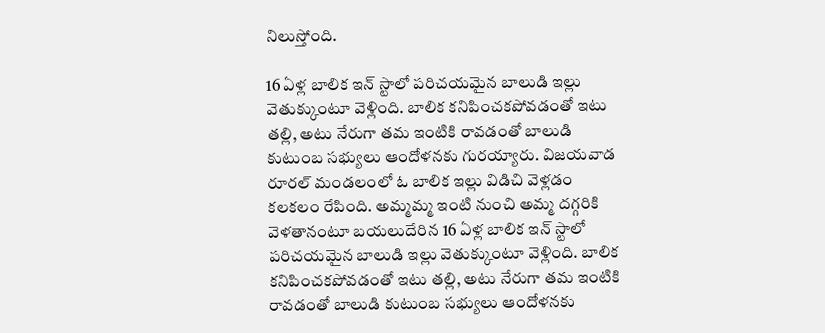నిలుస్తోంది.

16 ఏళ్ల బాలిక ఇన్ స్టాలో పరిచయమైన బాలుడి ఇల్లు వెతుక్కుంటూ వెళ్లింది. బాలిక కనిపించకపోవడంతో ఇటు తల్లి, అటు నేరుగా తమ ఇంటికి రావడంతో బాలుడి కుటుంబ సభ్యులు ఆందోళనకు గురయ్యారు. విజయవాడ రూరల్ మండలంలో ఓ బాలిక ఇల్లు విడిచి వెళ్లడం కలకలం రేపింది. అమ్మమ్మ ఇంటి నుంచి అమ్మ దగ్గరికి వెళతానంటూ బయలుదేరిన 16 ఏళ్ల బాలిక ఇన్ స్టాలో పరిచయమైన బాలుడి ఇల్లు వెతుక్కుంటూ వెళ్లింది. బాలిక కనిపించకపోవడంతో ఇటు తల్లి, అటు నేరుగా తమ ఇంటికి రావడంతో బాలుడి కుటుంబ సభ్యులు ఆందోళనకు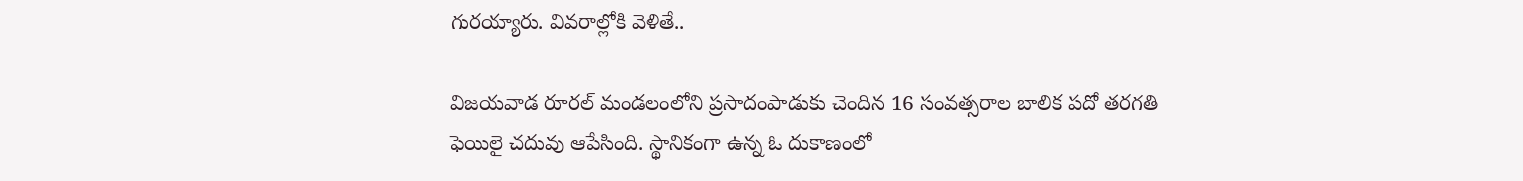గురయ్యారు. వివరాల్లోకి వెళితే..

విజయవాడ రూరల్ మండలంలోని ప్రసాదంపాడుకు చెందిన 16 సంవత్సరాల బాలిక పదో తరగతి ఫెయిలై చదువు ఆపేసింది. స్థానికంగా ఉన్న ఓ దుకాణంలో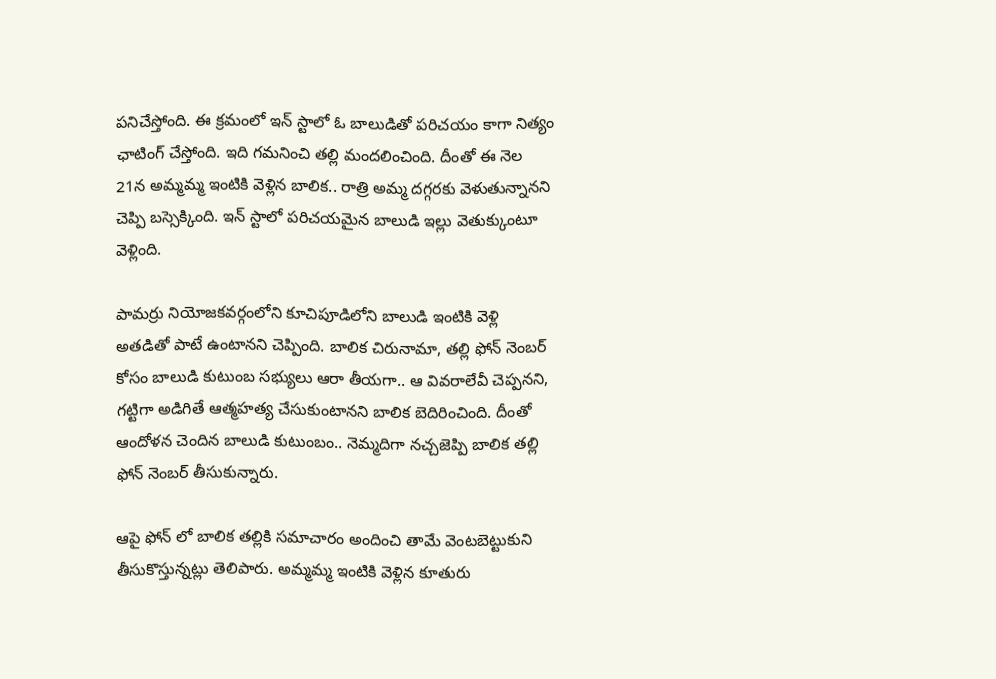పనిచేస్తోంది. ఈ క్రమంలో ఇన్ స్టాలో ఓ బాలుడితో పరిచయం కాగా నిత్యం ఛాటింగ్ చేస్తోంది. ఇది గమనించి తల్లి మందలించింది. దీంతో ఈ నెల 21న అమ్మమ్మ ఇంటికి వెళ్లిన బాలిక.. రాత్రి అమ్మ దగ్గరకు వెళుతున్నానని చెప్పి బస్సెక్కింది. ఇన్ స్టాలో పరిచయమైన బాలుడి ఇల్లు వెతుక్కుంటూ వెళ్లింది.

పామర్రు నియోజకవర్గంలోని కూచిపూడిలోని బాలుడి ఇంటికి వెళ్లి అతడితో పాటే ఉంటానని చెప్పింది. బాలిక చిరునామా, తల్లి ఫోన్ నెంబర్ కోసం బాలుడి కుటుంబ సభ్యులు ఆరా తీయగా.. ఆ వివరాలేవీ చెప్పనని, గట్టిగా అడిగితే ఆత్మహత్య చేసుకుంటానని బాలిక బెదిరించింది. దీంతో ఆందోళన చెందిన బాలుడి కుటుంబం.. నెమ్మదిగా నచ్చజెప్పి బాలిక తల్లి ఫోన్ నెంబర్ తీసుకున్నారు.

ఆపై ఫోన్ లో బాలిక తల్లికి సమాచారం అందించి తామే వెంటబెట్టుకుని తీసుకొస్తున్నట్లు తెలిపారు. అమ్మమ్మ ఇంటికి వెళ్లిన కూతురు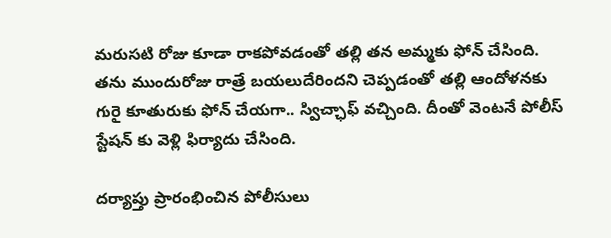మరుసటి రోజు కూడా రాకపోవడంతో తల్లి తన అమ్మకు ఫోన్ చేసింది. తను ముందురోజు రాత్రే బయలుదేరిందని చెప్పడంతో తల్లి ఆందోళనకు గురై కూతురుకు ఫోన్ చేయగా.. స్విచ్ఛాఫ్ వచ్చింది. దీంతో వెంటనే పోలీస్ స్టేషన్ కు వెళ్లి ఫిర్యాదు చేసింది.

దర్యాప్తు ప్రారంభించిన పోలీసులు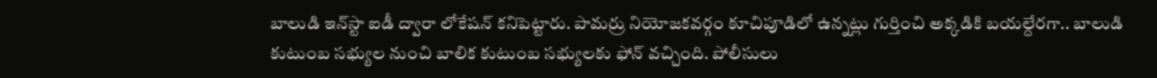బాలుడి ఇన్‌స్టా ఐడీ ద్వారా లోకేషన్‌ కనిపెట్టారు. పామర్రు నియోజకవర్గం కూచిపూడిలో ఉన్నట్లు గుర్తించి అక్కడికి బయల్దేరగా.. బాలుడి కుటుంబ సభ్యుల నుంచి బాలిక కుటుంబ సభ్యులకు ఫోన్‌ వచ్చింది. పోలీసులు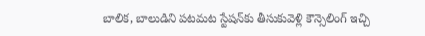బాలిక, బాలుడిని పటమట స్టేషన్‌కు తీసుకువెళ్లి కౌన్సెలింగ్ ఇచ్చి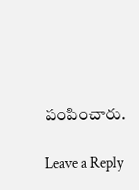పంపించారు.

Leave a Reply